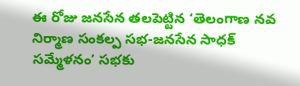ఈ రోజు జనసేన తలపెట్టిన ‘తెలంగాణ నవ నిర్మాణ సంకల్ప సభ-జనసేన సాధక్ సమ్మేళనం’ సభకు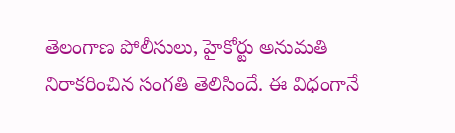తెలంగాణ పోలీసులు, హైకోర్టు అనుమతి నిరాకరించిన సంగతి తెలిసిందే. ఈ విధంగానే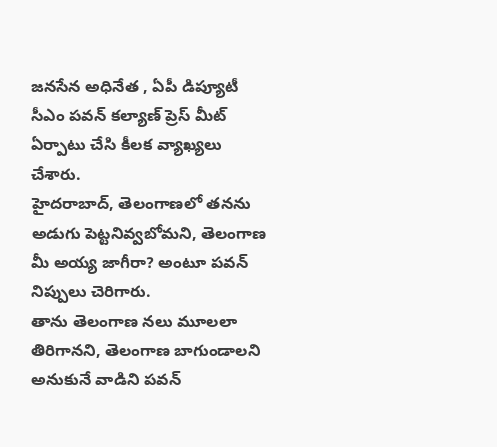జనసేన అధినేత , ఏపీ డిప్యూటీ సీఎం పవన్ కల్యాణ్ ప్రెస్ మీట్ ఏర్పాటు చేసి కీలక వ్యాఖ్యలు చేశారు.
హైదరాబాద్, తెలంగాణలో తనను అడుగు పెట్టనివ్వబోమని, తెలంగాణ మీ అయ్య జాగీరా? అంటూ పవన్ నిప్పులు చెరిగారు.
తాను తెలంగాణ నలు మూలలా తిరిగానని, తెలంగాణ బాగుండాలని అనుకునే వాడిని పవన్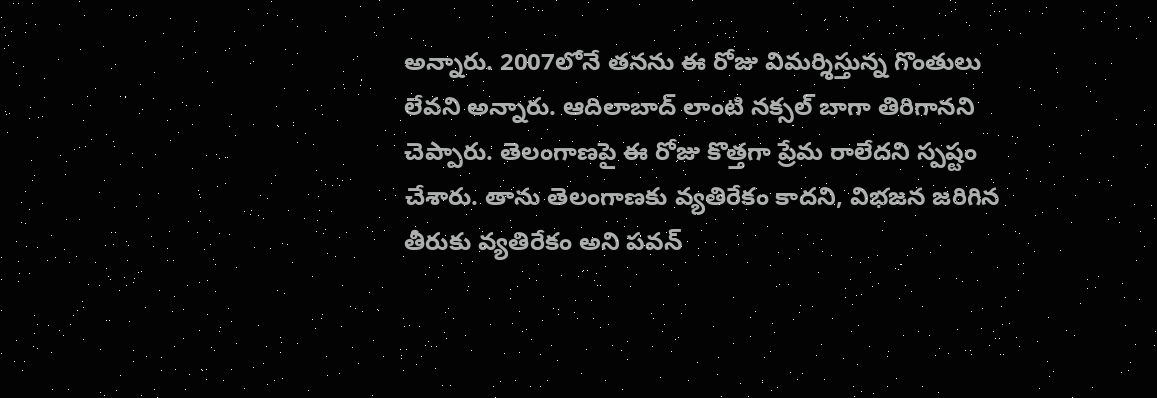అన్నారు. 2007లోనే తనను ఈ రోజు విమర్శిస్తున్న గొంతులు లేవని అన్నారు. ఆదిలాబాద్ లాంటి నక్సల్ బాగా తిరిగానని చెప్పారు. తెలంగాణపై ఈ రోజు కొత్తగా ప్రేమ రాలేదని స్పష్టం చేశారు. తాను తెలంగాణకు వ్యతిరేకం కాదని, విభజన జరిగిన తీరుకు వ్యతిరేకం అని పవన్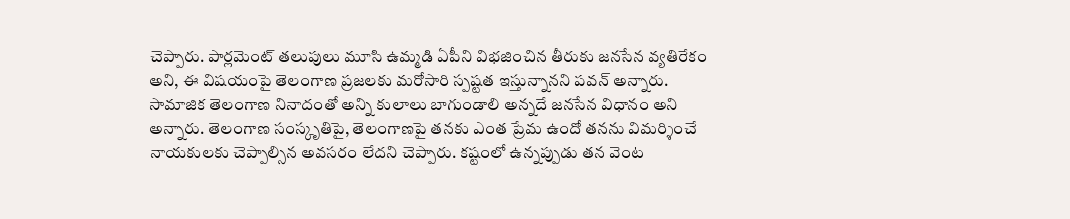చెప్పారు. పార్లమెంట్ తలుపులు మూసి ఉమ్మడి ఏపీని విభజించిన తీరుకు జనసేన వ్యతిరేకం అని, ఈ విషయంపై తెలంగాణ ప్రజలకు మరోసారి స్పష్టత ఇస్తున్నానని పవన్ అన్నారు.
సామాజిక తెలంగాణ నినాదంతో అన్ని కులాలు బాగుండాలి అన్నదే జనసేన విధానం అని అన్నారు. తెలంగాణ సంస్కృతిపై, తెలంగాణపై తనకు ఎంత ప్రేమ ఉందో తనను విమర్శించే నాయకులకు చెప్పాల్సిన అవసరం లేదని చెప్పారు. కష్టంలో ఉన్నప్పుడు తన వెంట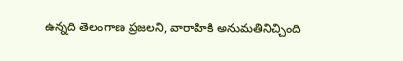ఉన్నది తెలంగాణ ప్రజలని, వారాహికి అనుమతినిచ్చింది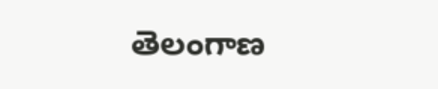తెలంగాణ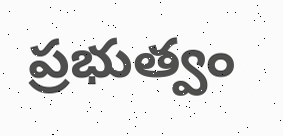ప్రభుత్వం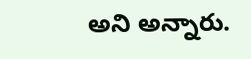అని అన్నారు.